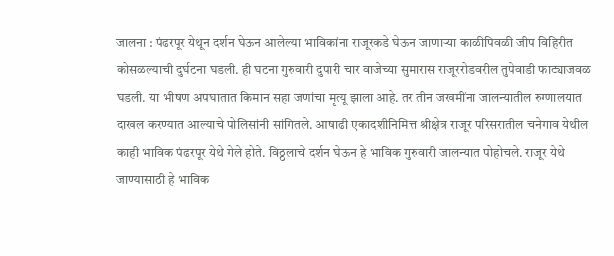जालना : पंढरपूर येथून दर्शन घेऊन आलेल्या भाविकांना राजूरकडे घेऊन जाणाऱ्या काळीपिवळी जीप विहिरीत कोसळल्याची दुर्घटना घडली. ही घटना गुरुवारी दुपारी चार वाजेच्या सुमारास राजूररोडवरील तुपेवाडी फाट्याजवळ घडली. या भीषण अपघातात किमान सहा जणांचा मृत्यू झाला आहे. तर तीन जखमींना जालन्यातील रुग्णालयात दाखल करण्यात आल्याचे पोलिसांनी सांगितले. आषाढी एकादशीनिमित्त श्रीक्षेत्र राजूर परिसरातील चनेगाव येथील काही भाविक पंढरपूर येथे गेले होते. विठ्ठलाचे दर्शन घेऊन हे भाविक गुरुवारी जालन्यात पोहोचले. राजूर येथे जाण्यासाठी हे भाविक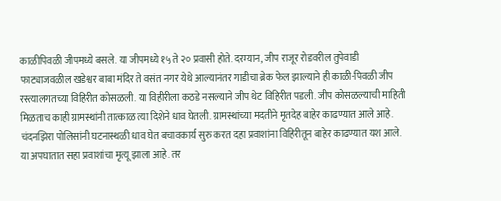काळीपिवळी जीपमध्ये बसले. या जीपमध्ये १५ ते २० प्रवासी होते. दरम्यान, जीप राजूर रोडवरील तुपेवाडी फाट्याजवळील खडेश्वर बाबा मंदिर ते वसंत नगर येथे आल्यानंतर गाडीचा ब्रेक फेल झाल्याने ही काळी-पिवळी जीप रस्त्यालगतच्या विहिरीत कोसळली. या विहीरीला कठडे नसल्याने जीप थेट विहिरीत पडली. जीप कोसळल्याची माहिती मिळताच काही ग्रामस्थांनी तात्काळ त्या दिशेने धाव घेतली. ग्रामस्थांच्या मदतीने मृतदेह बाहेर काढण्यात आले आहे. चंदनझिरा पोलिसांनी घटनास्थळी धाव घेत बचावकार्य सुरु करत दहा प्रवाशांना विहिरीतून बाहेर काढण्यात यश आले. या अपघातात सहा प्रवाशांचा मृत्यू झाला आहे. तर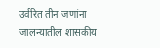उर्वरित तीन जणांना जालन्यातील शासकीय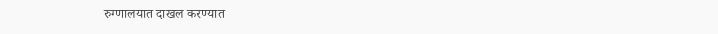रुग्णालयात दाखल करण्यात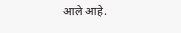आले आहे.